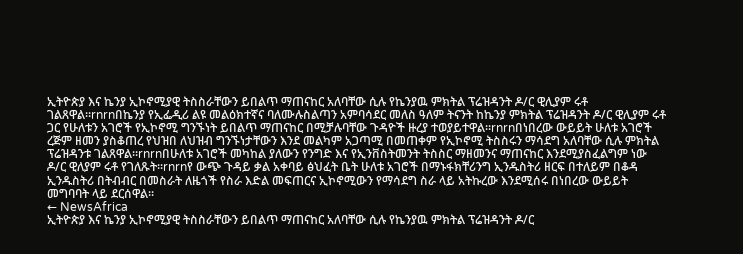ኢትዮጵያ እና ኬንያ ኢኮኖሚያዊ ትስስራቸውን ይበልጥ ማጠናከር አለባቸው ሲሉ የኬንያዉ ምክትል ፕሬዝዳንት ዶ/ር ዊሊያም ሩቶ ገልጸዋል።rnrnበኬንያ የኢፌዲሪ ልዩ መልዕክተኛና ባለሙሉስልጣን አምባሳደር መለስ ዓለም ትናንት ከኬንያ ምክትል ፕሬዝዳንት ዶ/ር ዊሊያም ሩቶ ጋር የሁለቱን አገሮች የኢኮኖሚ ግንኙነት ይበልጥ ማጠናከር በሚቻሉባቸው ጉዳዮች ዙረያ ተወያይተዋል።rnrnበነበረው ውይይት ሁለቱ አገሮች ረጅም ዘመን ያስቆጠረ የህዝበ ለህዝብ ግንኙነታቸውን እንደ መልካም አጋጣሚ በመጠቀም የኢኮኖሚ ትስስሩን ማሳደግ አለባቸው ሲሉ ምክትል ፕሬዝዳንቱ ገልጸዋል።rnrnበሁለቱ አገሮች መካከል ያለውን የንግድ እና የኢንቨስትመንት ትስስር ማዘመንና ማጠናከር እንደሚያስፈልግም ነው ዶ/ር ዊለያም ሩቶ የገለጹት፡፡rnrnየ ውጭ ጉዳይ ቃል አቀባይ ፅህፈት ቤት ሁለቱ አገሮች በማኑፋክቸሪንግ ኢንዱስትሪ ዘርፍ በተለይም በቆዳ ኢንዱስትሪ በትብብር በመስራት ለዜጎች የስራ እድል መፍጠርና ኢኮኖሚውን የማሳደግ ስራ ላይ አትኩረው እንደሚሰሩ በነበረው ውይይት መግባባት ላይ ደርሰዋል።
← NewsAfrica
ኢትዮጵያ እና ኬንያ ኢኮኖሚያዊ ትስስራቸውን ይበልጥ ማጠናከር አለባቸው ሲሉ የኬንያዉ ምክትል ፕሬዝዳንት ዶ/ር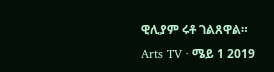ዊሊያም ሩቶ ገልጸዋል።
Arts TV · ሜይ 1 2019